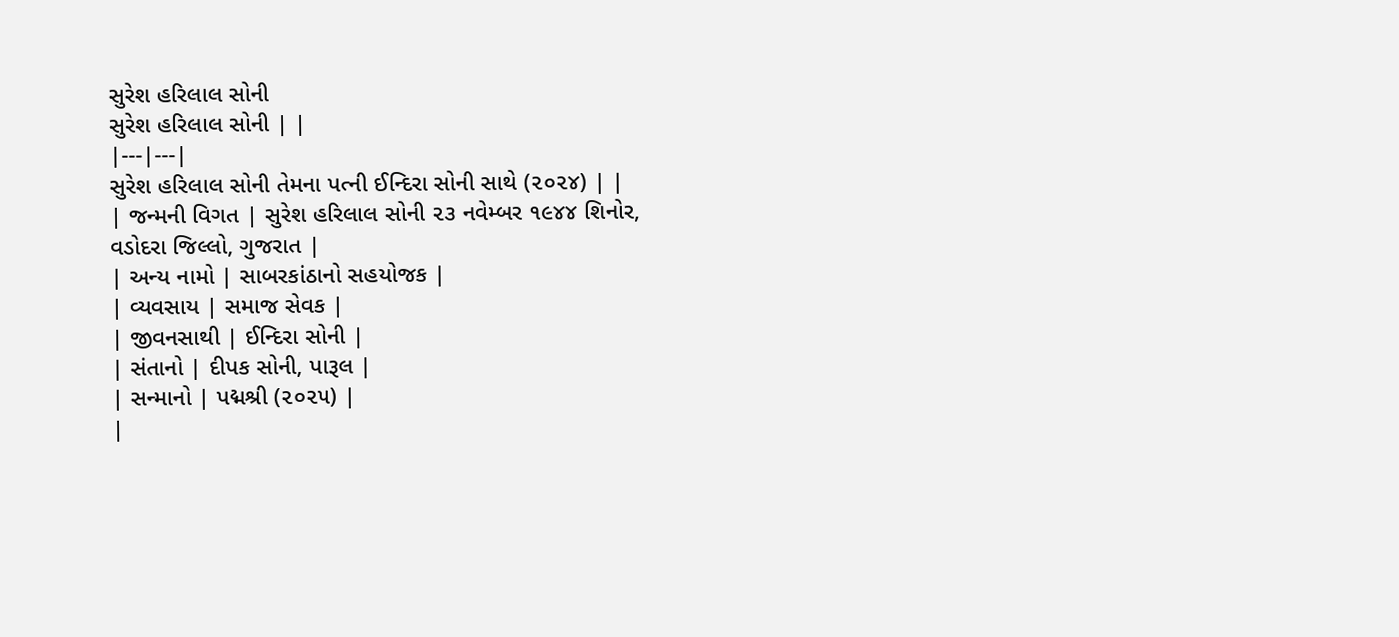સુરેશ હરિલાલ સોની
સુરેશ હરિલાલ સોની | |
|---|---|
સુરેશ હરિલાલ સોની તેમના પત્ની ઈન્દિરા સોની સાથે (૨૦૨૪) | |
| જન્મની વિગત | સુરેશ હરિલાલ સોની ૨૩ નવેમ્બર ૧૯૪૪ શિનોર, વડોદરા જિલ્લો, ગુજરાત |
| અન્ય નામો | સાબરકાંઠાનો સહયોજક |
| વ્યવસાય | સમાજ સેવક |
| જીવનસાથી | ઈન્દિરા સોની |
| સંતાનો | દીપક સોની, પારૂલ |
| સન્માનો | પદ્મશ્રી (૨૦૨૫) |
|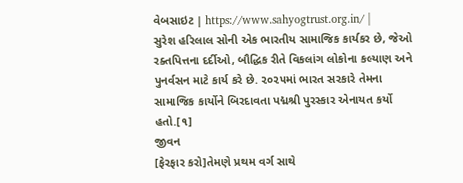વેબસાઇટ | https://www.sahyogtrust.org.in/ |
સુરેશ હરિલાલ સોની એક ભારતીય સામાજિક કાર્યકર છે, જેઓ રક્તપિત્તના દર્દીઓ, બૌદ્ધિક રીતે વિકલાંગ લોકોના કલ્યાણ અને પુનર્વસન માટે કાર્ય કરે છે. ૨૦૨૫માં ભારત સરકારે તેમના સામાજિક કાર્યોને બિરદાવતા પદ્મશ્રી પુરસ્કાર એનાયત કર્યો હતો.[૧]
જીવન
[ફેરફાર કરો]તેમણે પ્રથમ વર્ગ સાથે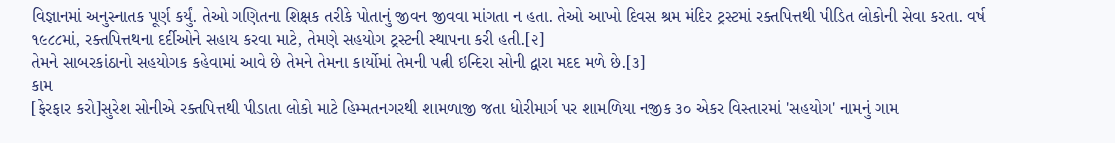વિજ્ઞાનમાં અનુસ્નાતક પૂર્ણ કર્યું. તેઓ ગણિતના શિક્ષક તરીકે પોતાનું જીવન જીવવા માંગતા ન હતા. તેઓ આખો દિવસ શ્રમ મંદિર ટ્રસ્ટમાં રક્તપિત્તથી પીડિત લોકોની સેવા કરતા. વર્ષ ૧૯૮૮માં, રક્તપિત્તથના દર્દીઓને સહાય કરવા માટે, તેમણે સહયોગ ટ્રસ્ટની સ્થાપના કરી હતી.[૨]
તેમને સાબરકાંઠાનો સહયોગક કહેવામાં આવે છે તેમને તેમના કાર્યોમાં તેમની પત્ની ઇન્દિરા સોની દ્વારા મદદ મળે છે.[૩]
કામ
[ફેરફાર કરો]સુરેશ સોનીએ રક્તપિત્તથી પીડાતા લોકો માટે હિમ્મતનગરથી શામળાજી જતા ધોરીમાર્ગ પર શામળિયા નજીક ૩૦ એકર વિસ્તારમાં 'સહયોગ' નામનું ગામ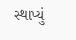સ્થાપ્યું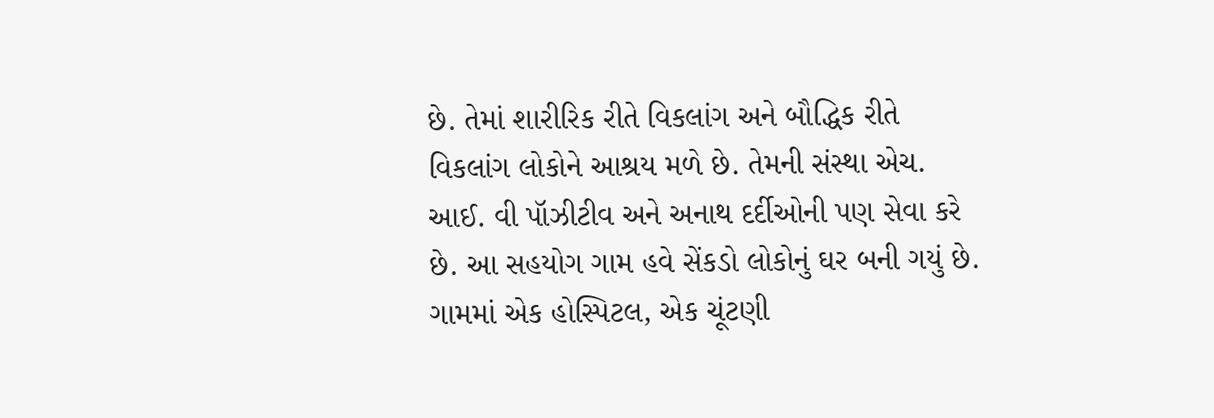છે. તેમાં શારીરિક રીતે વિકલાંગ અને બૌદ્ધિક રીતે વિકલાંગ લોકોને આશ્રય મળે છે. તેમની સંસ્થા એચ. આઈ. વી પૉઝીટીવ અને અનાથ દર્દીઓની પણ સેવા કરે છે. આ સહયોગ ગામ હવે સેંકડો લોકોનું ઘર બની ગયું છે. ગામમાં એક હોસ્પિટલ, એક ચૂંટણી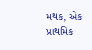મથક, એક પ્રાથમિક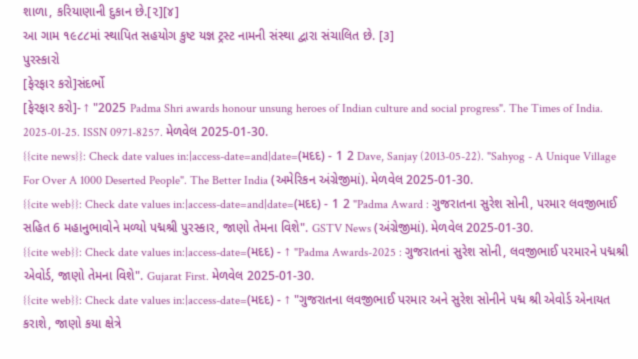શાળા, કરિયાણાની દુકાન છે.[૨][૪]
આ ગામ ૧૯૮૮માં સ્થાપિત સહયોગ કુષ્ટ યજ્ઞ ટ્રસ્ટ નામની સંસ્થા દ્વારા સંચાલિત છે. [૩]
પુરસ્કારો
[ફેરફાર કરો]સંદર્ભો
[ફેરફાર કરો]- ↑ "2025 Padma Shri awards honour unsung heroes of Indian culture and social progress". The Times of India. 2025-01-25. ISSN 0971-8257. મેળવેલ 2025-01-30.
{{cite news}}: Check date values in:|access-date=and|date=(મદદ) - 1 2 Dave, Sanjay (2013-05-22). "Sahyog - A Unique Village For Over A 1000 Deserted People". The Better India (અમેરિકન અંગ્રેજીમાં). મેળવેલ 2025-01-30.
{{cite web}}: Check date values in:|access-date=and|date=(મદદ) - 1 2 "Padma Award : ગુજરાતના સુરેશ સોની, પરમાર લવજીભાઈ સહિત 6 મહાનુભાવોને મળ્યો પદ્મશ્રી પુરસ્કાર, જાણો તેમના વિશે". GSTV News (અંગ્રેજીમાં). મેળવેલ 2025-01-30.
{{cite web}}: Check date values in:|access-date=(મદદ) - ↑ "Padma Awards-2025 : ગુજરાતનાં સુરેશ સોની, લવજીભાઈ પરમારને પદ્મશ્રી એવોર્ડ, જાણો તેમના વિશે". Gujarat First. મેળવેલ 2025-01-30.
{{cite web}}: Check date values in:|access-date=(મદદ) - ↑ "ગુજરાતના લવજીભાઈ પરમાર અને સુરેશ સોનીને પદ્મ શ્રી એવોર્ડ એનાયત કરાશે, જાણો કયા ક્ષેત્રે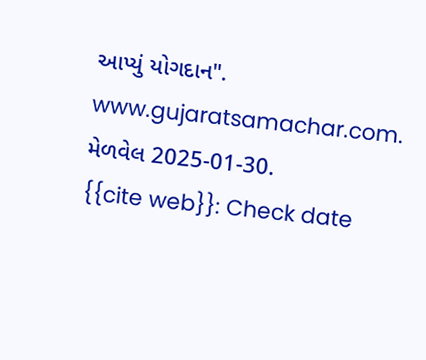આપ્યું યોગદાન". www.gujaratsamachar.com. મેળવેલ 2025-01-30.
{{cite web}}: Check date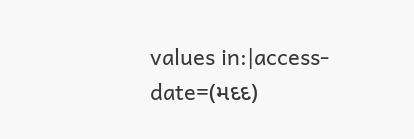values in:|access-date=(મદદ)